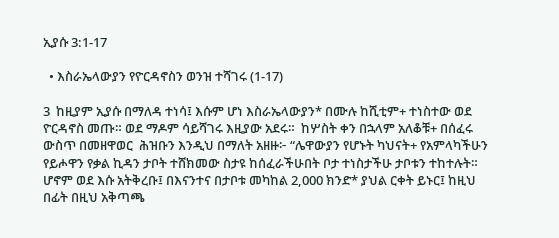ኢያሱ 3:1-17

  • እስራኤላውያን የዮርዳኖስን ወንዝ ተሻገሩ (1-17)

3  ከዚያም ኢያሱ በማለዳ ተነሳ፤ እሱም ሆነ እስራኤላውያን* በሙሉ ከሺቲም+ ተነስተው ወደ ዮርዳኖስ መጡ። ወደ ማዶም ሳይሻገሩ እዚያው አደሩ።  ከሦስት ቀን በኋላም አለቆቹ+ በሰፈሩ ውስጥ በመዘዋወር  ሕዝቡን እንዲህ በማለት አዘዙ፦ “ሌዋውያን የሆኑት ካህናት+ የአምላካችሁን የይሖዋን የቃል ኪዳን ታቦት ተሸክመው ስታዩ ከሰፈራችሁበት ቦታ ተነስታችሁ ታቦቱን ተከተሉት።  ሆኖም ወደ እሱ አትቅረቡ፤ በእናንተና በታቦቱ መካከል 2,000 ክንድ* ያህል ርቀት ይኑር፤ ከዚህ በፊት በዚህ አቅጣጫ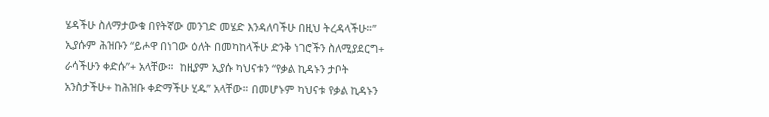ሄዳችሁ ስለማታውቁ በየትኛው መንገድ መሄድ እንዳለባችሁ በዚህ ትረዳላችሁ።”  ኢያሱም ሕዝቡን “ይሖዋ በነገው ዕለት በመካከላችሁ ድንቅ ነገሮችን ስለሚያደርግ+ ራሳችሁን ቀድሱ”+ አላቸው።  ከዚያም ኢያሱ ካህናቱን “የቃል ኪዳኑን ታቦት አንስታችሁ+ ከሕዝቡ ቀድማችሁ ሂዱ” አላቸው። በመሆኑም ካህናቱ የቃል ኪዳኑን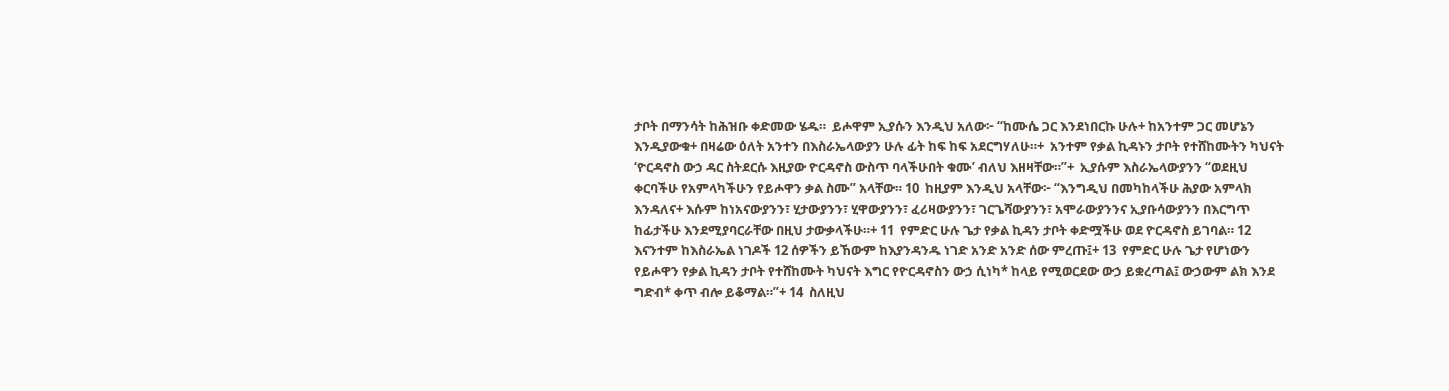ታቦት በማንሳት ከሕዝቡ ቀድመው ሄዱ።  ይሖዋም ኢያሱን እንዲህ አለው፦ “ከሙሴ ጋር እንደነበርኩ ሁሉ+ ከአንተም ጋር መሆኔን እንዲያውቁ+ በዛሬው ዕለት አንተን በእስራኤላውያን ሁሉ ፊት ከፍ ከፍ አደርግሃለሁ።+  አንተም የቃል ኪዳኑን ታቦት የተሸከሙትን ካህናት ‘ዮርዳኖስ ውኃ ዳር ስትደርሱ እዚያው ዮርዳኖስ ውስጥ ባላችሁበት ቁሙ’ ብለህ እዘዛቸው።”+  ኢያሱም እስራኤላውያንን “ወደዚህ ቀርባችሁ የአምላካችሁን የይሖዋን ቃል ስሙ” አላቸው። 10  ከዚያም እንዲህ አላቸው፦ “እንግዲህ በመካከላችሁ ሕያው አምላክ እንዳለና+ እሱም ከነአናውያንን፣ ሂታውያንን፣ ሂዋውያንን፣ ፈሪዛውያንን፣ ገርጌሻውያንን፣ አሞራውያንንና ኢያቡሳውያንን በእርግጥ ከፊታችሁ እንደሚያባርራቸው በዚህ ታውቃላችሁ።+ 11  የምድር ሁሉ ጌታ የቃል ኪዳን ታቦት ቀድሟችሁ ወደ ዮርዳኖስ ይገባል። 12  እናንተም ከእስራኤል ነገዶች 12 ሰዎችን ይኸውም ከእያንዳንዱ ነገድ አንድ አንድ ሰው ምረጡ፤+ 13  የምድር ሁሉ ጌታ የሆነውን የይሖዋን የቃል ኪዳን ታቦት የተሸከሙት ካህናት እግር የዮርዳኖስን ውኃ ሲነካ* ከላይ የሚወርደው ውኃ ይቋረጣል፤ ውኃውም ልክ እንደ ግድብ* ቀጥ ብሎ ይቆማል።”+ 14  ስለዚህ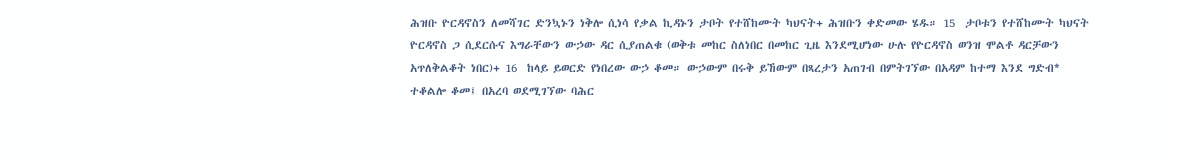ሕዝቡ ዮርዳኖስን ለመሻገር ድንኳኑን ነቅሎ ሲነሳ የቃል ኪዳኑን ታቦት የተሸከሙት ካህናት+ ሕዝቡን ቀድመው ሄዱ። 15  ታቦቱን የተሸከሙት ካህናት ዮርዳኖስ ጋ ሲደርሱና እግራቸውን ውኃው ዳር ሲያጠልቁ (ወቅቱ መከር ስለነበር በመከር ጊዜ እንደሚሆነው ሁሉ የዮርዳኖስ ወንዝ ሞልቶ ዳርቻውን አጥለቅልቆት ነበር)+ 16  ከላይ ይወርድ የነበረው ውኃ ቆመ። ውኃውም በሩቅ ይኸውም በጻረታን አጠገብ በምትገኘው በአዳም ከተማ እንደ ግድብ* ተቆልሎ ቆመ፤ በአረባ ወደሚገኘው ባሕር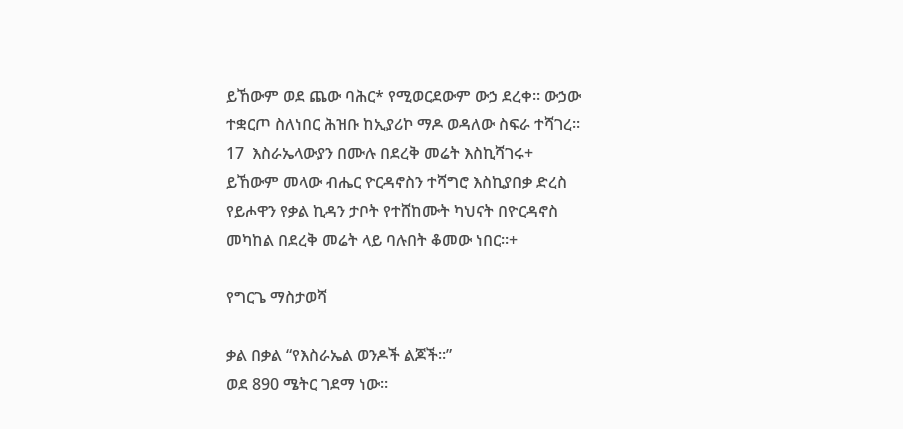ይኸውም ወደ ጨው ባሕር* የሚወርደውም ውኃ ደረቀ። ውኃው ተቋርጦ ስለነበር ሕዝቡ ከኢያሪኮ ማዶ ወዳለው ስፍራ ተሻገረ። 17  እስራኤላውያን በሙሉ በደረቅ መሬት እስኪሻገሩ+ ይኸውም መላው ብሔር ዮርዳኖስን ተሻግሮ እስኪያበቃ ድረስ የይሖዋን የቃል ኪዳን ታቦት የተሸከሙት ካህናት በዮርዳኖስ መካከል በደረቅ መሬት ላይ ባሉበት ቆመው ነበር።+

የግርጌ ማስታወሻ

ቃል በቃል “የእስራኤል ወንዶች ልጆች።”
ወደ 890 ሜትር ገደማ ነው።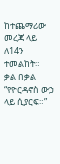ከተጨማሪው መረጃ ላይ ለ14ን ተመልከት።
ቃል በቃል “የዮርዳኖስ ውኃ ላይ ሲያርፍ።”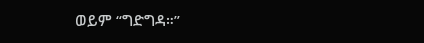ወይም “ግድግዳ።”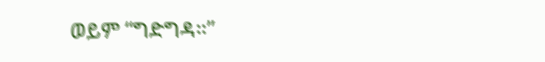ወይም “ግድግዳ።”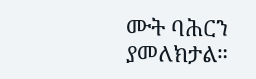ሙት ባሕርን ያመለክታል።